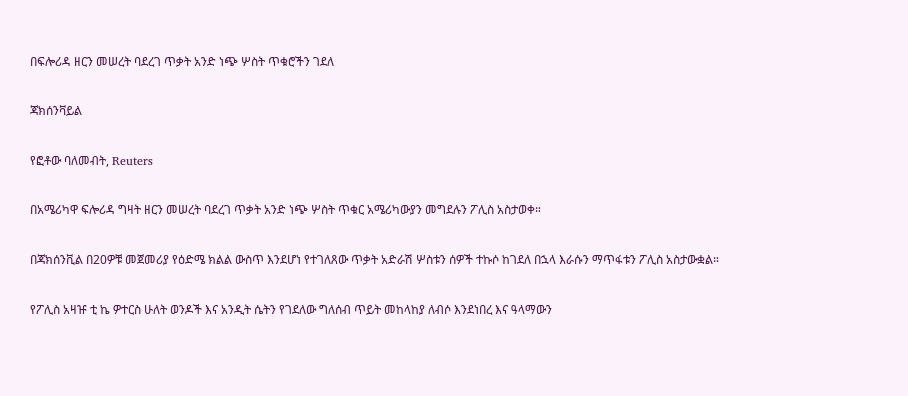በፍሎሪዳ ዘርን መሠረት ባደረገ ጥቃት አንድ ነጭ ሦስት ጥቁሮችን ገደለ

ጃክሰንቫይል

የፎቶው ባለመብት, Reuters

በአሜሪካዋ ፍሎሪዳ ግዛት ዘርን መሠረት ባደረገ ጥቃት አንድ ነጭ ሦስት ጥቁር አሜሪካውያን መግደሉን ፖሊስ አስታወቀ።

በጃክሰንቪል በ20ዎቹ መጀመሪያ የዕድሜ ክልል ውስጥ እንደሆነ የተገለጸው ጥቃት አድራሽ ሦስቱን ሰዎች ተኩሶ ከገደለ በኋላ እራሱን ማጥፋቱን ፖሊስ አስታውቋል።

የፖሊስ አዛዡ ቲ ኬ ዎተርስ ሁለት ወንዶች እና አንዲት ሴትን የገደለው ግለሰብ ጥይት መከላከያ ለብሶ እንደነበረ እና ዓላማውን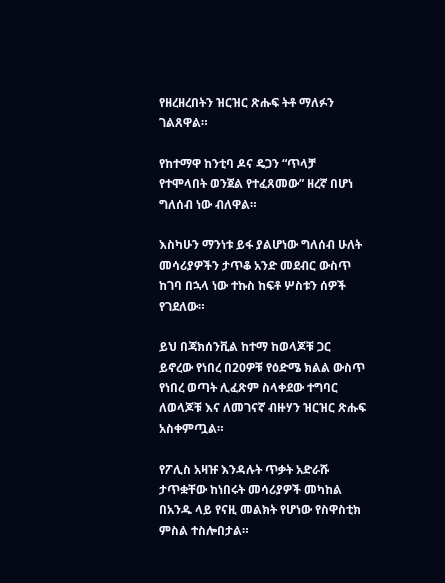የዘረዘረበትን ዝርዝር ጽሑፍ ትቶ ማለፉን ገልጸዋል።

የከተማዋ ከንቲባ ዶና ዴጋን “ጥላቻ የተሞላበት ወንጀል የተፈጸመው” ዘረኛ በሆነ ግለሰብ ነው ብለዋል።

እስካሁን ማንነቱ ይፋ ያልሆነው ግለሰብ ሁለት መሳሪያዎችን ታጥቆ አንድ መደብር ውስጥ ከገባ በኋላ ነው ተኩስ ከፍቶ ሦስቱን ሰዎች የገደለው።

ይህ በጃክሰንቪል ከተማ ከወላጆቹ ጋር ይኖረው የነበረ በ20ዎቹ የዕድሜ ክልል ውስጥ የነበረ ወጣት ሊፈጽም ስላቀደው ተግባር ለወላጆቹ እና ለመገናኛ ብዙሃን ዝርዝር ጽሑፍ አስቀምጧል።

የፖሊስ አዛዡ እንዳሉት ጥቃት አድራሹ ታጥቋቸው ከነበሩት መሳሪያዎች መካከል በአንዱ ላይ የናዚ መልክት የሆነው የስዋስቲክ ምስል ተስሎበታል።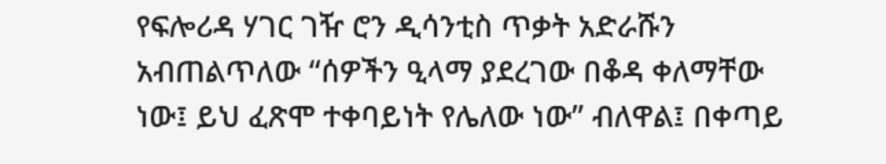የፍሎሪዳ ሃገር ገዥ ሮን ዲሳንቲስ ጥቃት አድራሹን አብጠልጥለው “ሰዎችን ዒላማ ያደረገው በቆዳ ቀለማቸው ነው፤ ይህ ፈጽሞ ተቀባይነት የሌለው ነው” ብለዋል፤ በቀጣይ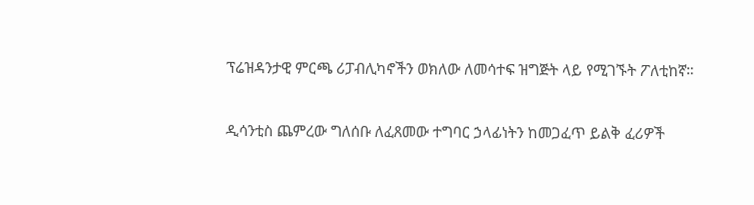ፕሬዝዳንታዊ ምርጫ ሪፓብሊካኖችን ወክለው ለመሳተፍ ዝግጅት ላይ የሚገኙት ፖለቲከኛ።

ዲሳንቲስ ጨምረው ግለሰቡ ለፈጸመው ተግባር ኃላፊነትን ከመጋፈጥ ይልቅ ፈሪዎች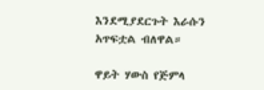እንደሚያደርጉት እራሱን አጥፍቷል ብለዋል።

ዋይት ሃውስ የጅምላ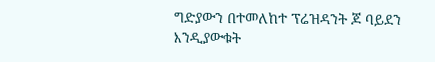ግድያውን በተመለከተ ፕሬዝዳንት ጆ ባይደን እንዲያውቁት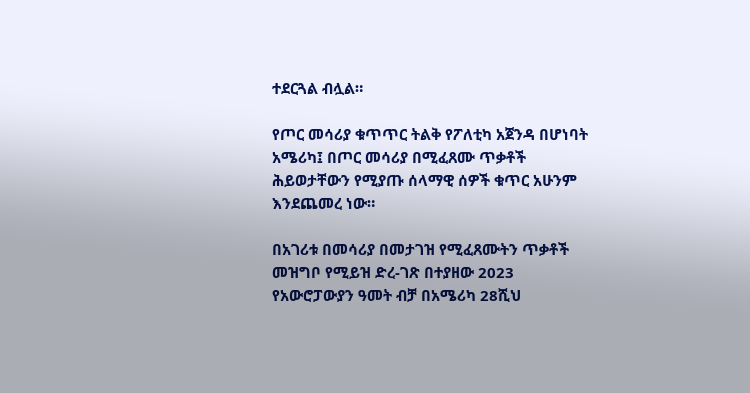ተደርጓል ብሏል።

የጦር መሳሪያ ቁጥጥር ትልቅ የፖለቲካ አጀንዳ በሆነባት አሜሪካ፤ በጦር መሳሪያ በሚፈጸሙ ጥቃቶች ሕይወታቸውን የሚያጡ ሰላማዊ ሰዎች ቁጥር አሁንም እንደጨመረ ነው።

በአገሪቱ በመሳሪያ በመታገዝ የሚፈጸሙትን ጥቃቶች መዝግቦ የሚይዝ ድረ-ገጽ በተያዘው 2023 የአውሮፓውያን ዓመት ብቻ በአሜሪካ 28ሺህ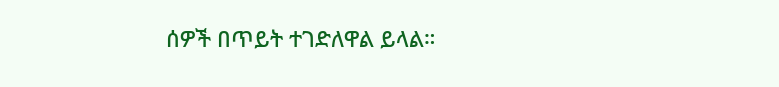ሰዎች በጥይት ተገድለዋል ይላል።